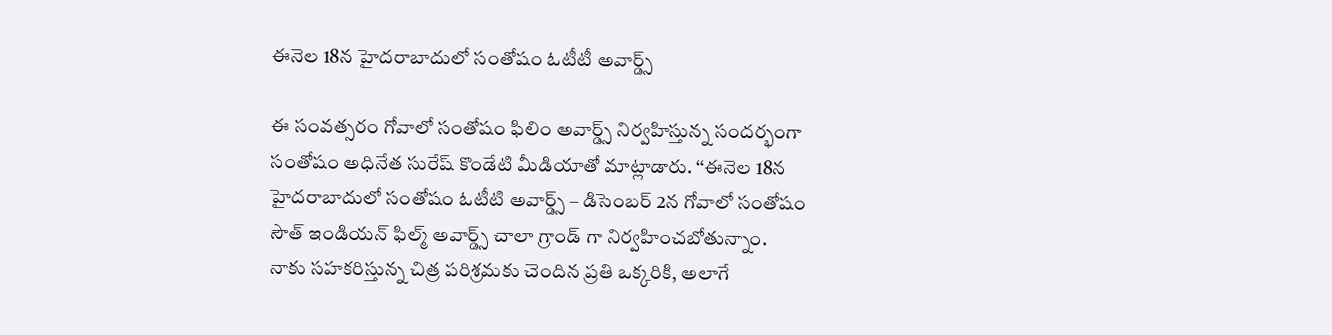ఈనెల 18న హైదరాబాదులో సంతోషం ఓటీటీ అవార్డ్స్

ఈ సంవత్సరం గోవాలో సంతోషం ఫిలిం అవార్డ్స్ నిర్వహిస్తున్న సందర్భంగా సంతోషం అధినేత సురేష్ కొండేటి మీడియాతో మాట్లాడారు. ‘‘ఈనెల 18న హైదరాబాదులో సంతోషం ఓటీటి అవార్డ్స్ – డిసెంబర్ 2న గోవాలో సంతోషం సౌత్ ఇండియన్ ఫిల్మ్ అవార్డ్స్ చాలా గ్రాండ్ గా నిర్వహించబోతున్నాం. నాకు సహకరిస్తున్న చిత్ర పరిశ్రమకు చెందిన ప్రతి ఒక్కరికి, అలాగే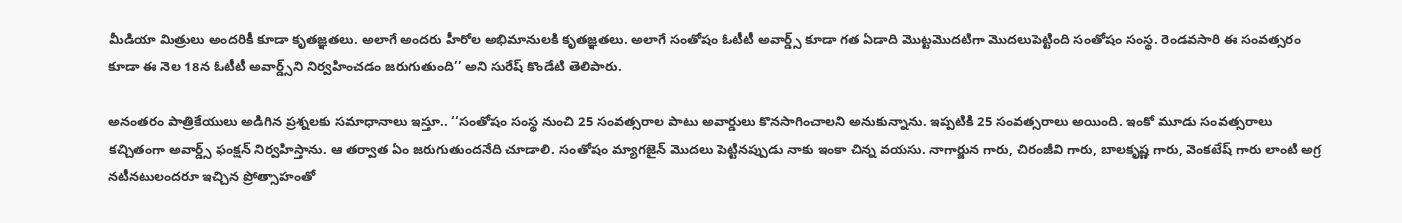మీడియా మిత్రులు అందరికీ కూడా కృతజ్ఞతలు. అలాగే అందరు హీరోల అభిమానులకి కృతజ్ఞతలు. అలాగే సంతోషం ఓటీటీ అవార్డ్స్ కూడా గత ఏడాది మొట్టమొదటిగా మొదలుపెట్టింది సంతోషం సంస్థ. రెండవసారి ఈ సంవత్సరం కూడా ఈ నెల 18న ఓటీటీ అవార్డ్స్‌ని నిర్వహించడం జరుగుతుంది’’ అని సురేష్ కొండేటి తెలిపారు.

అనంతరం పాత్రికేయులు అడిగిన ప్రశ్నలకు సమాధానాలు ఇస్తూ.. ‘‘సంతోషం సంస్థ నుంచి 25 సంవత్సరాల పాటు అవార్డులు కొనసాగించాలని అనుకున్నాను. ఇప్పటికి 25 సంవత్సరాలు అయింది. ఇంకో మూడు సంవత్సరాలు కచ్చితంగా అవార్డ్స్ ఫంక్షన్ నిర్వహిస్తాను. ఆ తర్వాత ఏం జరుగుతుందనేది చూడాలి. సంతోషం మ్యాగజైన్ మొదలు పెట్టినప్పుడు నాకు ఇంకా చిన్న వయసు. నాగార్జున గారు, చిరంజీవి గారు, బాలకృష్ణ గారు, వెంకటేష్ గారు లాంటి అగ్ర నటీనటులందరూ ఇచ్చిన ప్రోత్సాహంతో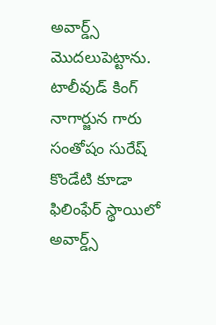అవార్డ్స్ మొదలుపెట్టాను. టాలీవుడ్ కింగ్ నాగార్జున గారు సంతోషం సురేష్ కొండేటి కూడా ఫిలింఫేర్ స్థాయిలో అవార్డ్స్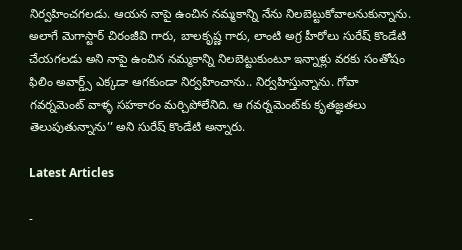నిర్వహించగలడు. ఆయన నాపై ఉంచిన నమ్మకాన్ని నేను నిలబెట్టుకోవాలనుకున్నాను. అలాగే మెగాస్టార్ చిరంజీవి గారు, బాలకృష్ణ గారు, లాంటి అగ్ర హీరోలు సురేష్ కొండేటి చేయగలడు అని నాపై ఉంచిన నమ్మకాన్ని నిలబెట్టుకుంటూ ఇన్నాళ్లు వరకు సంతోషం ఫిలిం అవార్డ్స్ ఎక్కడా ఆగకుండా నిర్వహించాను.. నిర్వహిస్తున్నాను. గోవా గవర్నమెంట్ వాళ్ళ సహకారం మర్చిపోలేనిది. ఆ గవర్నమెంట్‌కు కృతజ్ఞతలు తెలుపుతున్నాను’’ అని సురేష్ కొండేటి అన్నారు.

Latest Articles

-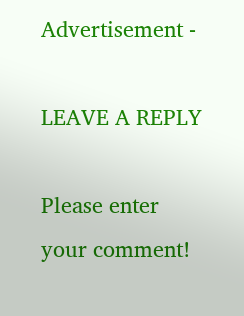Advertisement -

LEAVE A REPLY

Please enter your comment!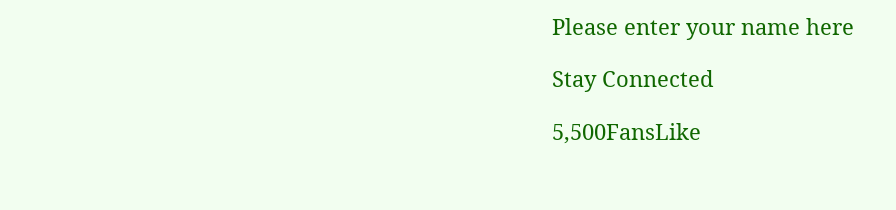Please enter your name here

Stay Connected

5,500FansLike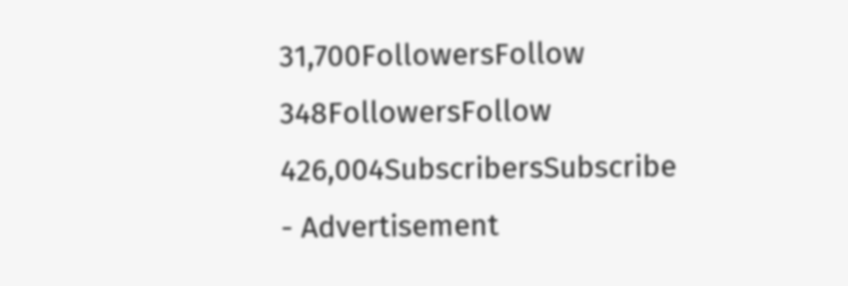31,700FollowersFollow
348FollowersFollow
426,004SubscribersSubscribe
- Advertisement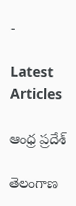-

Latest Articles

ఆంధ్ర ప్రదేశ్

తెలంగాణ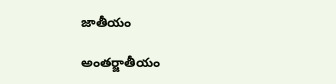జాతీయం

అంతర్జాతీయం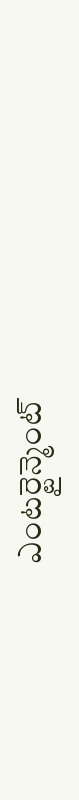ఎంటర్టైన్మెంట్